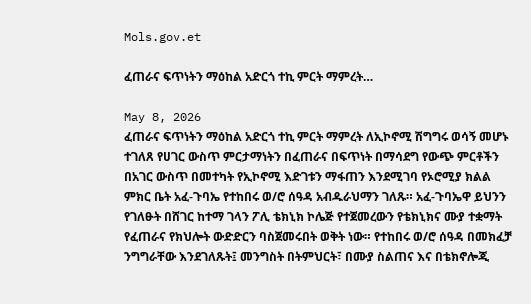Mols.gov.et

ፈጠራና ፍጥነትን ማዕከል አድርጎ ተኪ ምርት ማምረት…

May 8, 2026
ፈጠራና ፍጥነትን ማዕከል አድርጎ ተኪ ምርት ማምረት ለኢኮኖሚ ሽግግሩ ወሳኝ መሆኑ ተገለጸ የሀገር ውስጥ ምርታማነትን በፈጠራና በፍጥነት በማሳደግ የውጭ ምርቶችን በአገር ውስጥ በመተካት የኢኮኖሚ እድገቱን ማፋጠን እንደሚገባ የኦሮሚያ ክልል ምክር ቤት አፈ-ጉባኤ የተከበሩ ወ/ሮ ሰዓዳ አብዱራህማን ገለጹ። አፈ-ጉባኤዋ ይህንን የገለፁት በሸገር ከተማ ገላን ፖሊ ቴክኒክ ኮሌጅ የተጀመረውን የቴክኒክና ሙያ ተቋማት የፈጠራና የክህሎት ውድድርን ባስጀመሩበት ወቅት ነው። የተከበሩ ወ/ሮ ሰዓዳ በመክፈቻ ንግግራቸው እንደገለጹት፤ መንግስት በትምህርት፣ በሙያ ስልጠና እና በቴክኖሎጂ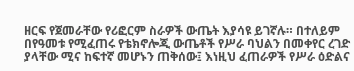ዘርፍ የጀመራቸው የሪፎርም ስራዎች ውጤት እያሳዩ ይገኛሉ። በተለይም በየዓመቱ የሚፈጠሩ የቴክኖሎጂ ውጤቶች የሥራ ባህልን በመቀየር ረገድ ያላቸው ሚና ከፍተኛ መሆኑን ጠቅሰው፤ እነዚህ ፈጠራዎች የሥራ ዕድልና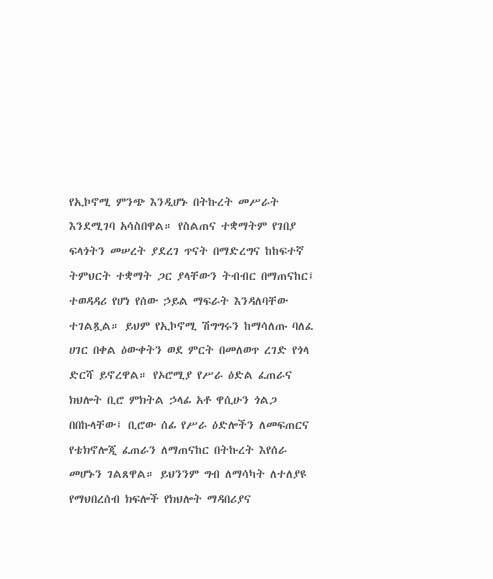የኢኮኖሚ ምንጭ እንዲሆኑ በትኩረት መሥራት እንደሚገባ አሳስበዋል። የስልጠና ተቋማትም የገበያ ፍላጎትን መሠረት ያደረገ ጥናት በማድረግና ከከፍተኛ ትምህርት ተቋማት ጋር ያላቸውን ትብብር በማጠናከር፤ ተወዳዳሪ የሆነ የሰው ኃይል ማፍራት እንዳለባቸው ተገልጿል። ይህም የኢኮኖሚ ሽግግሩን ከማሳለጡ ባለፈ ሀገር በቀል ዕውቀትን ወደ ምርት በመለወጥ ረገድ የጎላ ድርሻ ይኖረዋል። የኦሮሚያ የሥራ ዕድል ፈጠራና ክህሎት ቢሮ ምክትል ኃላፊ አቶ ዋሲሁን ጎልጋ በበኩላቸው፤ ቢሮው ሰፊ የሥራ ዕድሎችን ለመፍጠርና የቴክኖሎጂ ፈጠራን ለማጠናከር በትኩረት እየሰራ መሆኑን ገልጸዋል። ይህንንም ግብ ለማሳካት ለተለያዩ የማህበረሰብ ክፍሎች የክህሎት ማዳበሪያና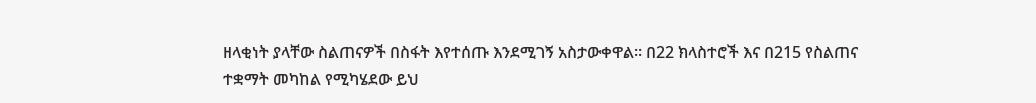ዘላቂነት ያላቸው ስልጠናዎች በስፋት እየተሰጡ እንደሚገኝ አስታውቀዋል። በ22 ክላስተሮች እና በ215 የስልጠና ተቋማት መካከል የሚካሄደው ይህ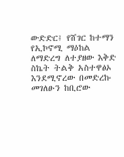ውድድር፤ የሸገር ከተማን የኢኮኖሚ ማዕከል ለማድረግ ለተያዘው እቅድ ስኬት ትልቅ አስተዋፅኦ እንደሚኖረው በመድረኩ መገለፁን ከቢሮው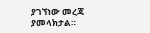ያገኘነው መረጃ ያመላክታል።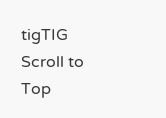tigTIG
Scroll to Top